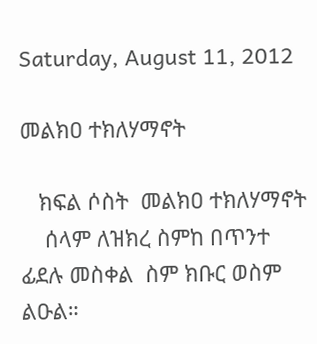Saturday, August 11, 2012

መልክዐ ተክለሃማኖት

   ክፍል ሶስት  መልክዐ ተክለሃማኖት
    ሰላም ለዝክረ ስምከ በጥንተ ፊደሉ መስቀል  ስም ክቡር ወስም ልዑል።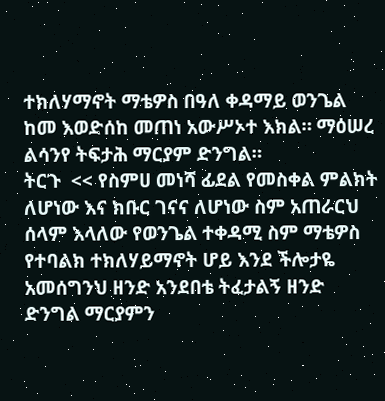ተክለሃማኖት ማቴዎስ በዓለ ቀዳማይ ወንጌል ከመ እወድሰከ መጠነ አውሥኦተ እክል። ማዕሠረ ልሳንየ ትፍታሕ ማርያም ድንግል።
ትርጉ  << የስምሀ መነሻ ፊደል የመስቀል ምልክት ለሆነው እና ክቡር ገናና ለሆነው ስም አጠራርህ ሰላም እላለው የወንጌል ተቀዳሚ ስም ማቴዎስ የተባልክ ተክለሃይማኖት ሆይ እንደ ችሎታዬ አመሰግንህ ዘንድ አንደበቴ ትፈታልኝ ዘንድ ድንግል ማርያምን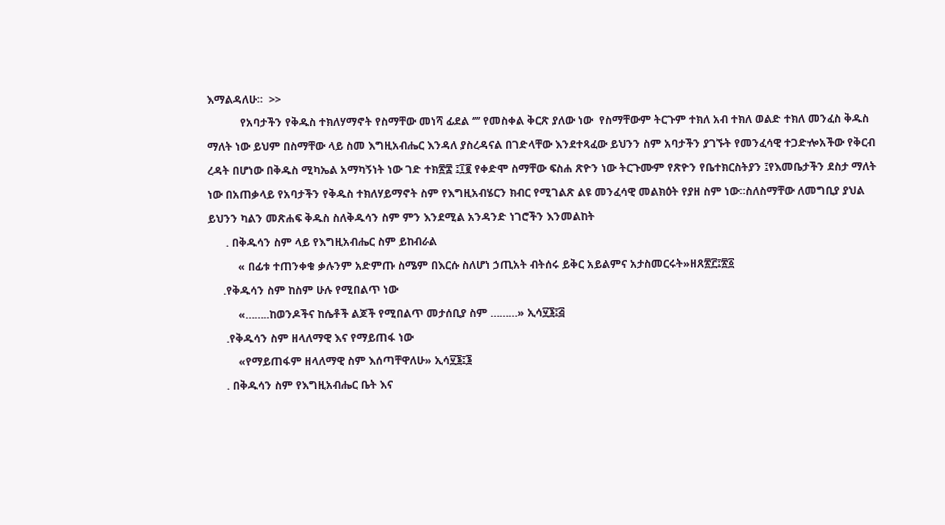እማልዳለሁ።  >>
           የአባታችን የቅዱስ ተክለሃማኖት የስማቸው መነሻ ፊደል ‘’’’ የመስቀል ቅርጽ ያለው ነው  የስማቸውም ትርጉም ተክለ አብ ተክለ ወልድ ተክለ መንፈስ ቅዱስ ማለት ነው ይህም በስማቸው ላይ ስመ እግዚአብሔር እንዳለ ያስረዳናል በገድላቸው እንደተጻፈው ይህንን ስም አባታችን ያገኙት የመንፈሳዊ ተጋድⶀአችው የቅርብ ረዳት በሆነው በቅዱስ ሚካኤል አማካኝነት ነው ገድ ተክ፳፰ ፤፲፪ የቀድሞ ስማቸው ፍስሐ ጽዮን ነው ትርጉሙም የጽዮን የቤተክርስትያን ፤የእመቤታችን ደስታ ማለት ነው በአጠቃላይ የአባታችን የቅዱስ ተክለሃይማኖት ስም የእግዚአብሄርን ክብር የሚገልጽ ልዩ መንፈሳዊ መልክዕት የያዘ ስም ነው።ስለስማቸው ለመግቢያ ያህል ይህንን ካልን መጽሐፍ ቅዱስ ስለቅዱሳን ስም ምን እንደሚል አንዳንድ ነገሮችን እንመልከት
      . በቅዱሳን ስም ላይ የእግዚአብሔር ስም ይከብራል
          « በፊቱ ተጠንቀቁ ቃሉንም አድምጡ ስሜም በእርሱ ስለሆነ ኃጢአት ብትሰሩ ይቅር አይልምና አታስመርሩት»ዘጸ፳፫፤፳፩
     .የቅዱሳን ስም ከስም ሁሉ የሚበልጥ ነው
          «……..ከወንዶችና ከሴቶች ልጆች የሚበልጥ መታሰቢያ ስም ………» ኢሳ፶፮፤፭
      .የቅዱሳን ስም ዘላለማዊ እና የማይጠፋ ነው
          «የማይጠፋም ዘላለማዊ ስም እሰጣቸዋለሁ» ኢሳ፶፮፤፮
      . በቅዱሳን ስም የእግዚአብሔር ቤት እና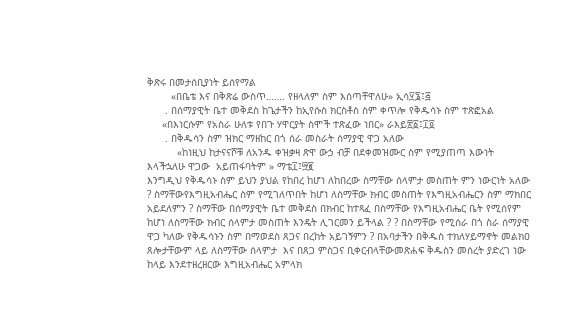ቅጽሩ በመታሰቢያነት ይሰየማል
        «በቤቴ እና በቅጽሬ ውስጥ……. የዘላለም ስም እሰጣቸዋለሁ» ኢሳ፶፮፤፭
      . በሰማያዊት ቤተ መቅደስ ከጌታችን ከኢየሱስ ክርስቶስ ስም ቀጥሎ የቅዱሳኑ ስም ተጽፎአል
     «በእነርሱም የአስራ ሁለቱ የበጉ ሃዋርያት ስሞች ተጽፈው ነበር» ራእይ፳፩፤፲፬
      . በቅዱሳን ስም ዝክር ማዘከር በጎ ሰራ መስራት ሰማያዊ ዋጋ አለው
          «ከነዚህ ከታናናሾቹ ለአንዱ ቀዝቃዛ ጽዋ ውኃ ብቻ በደቀመዝሙር ስም የሚያጠጣ እውነት እላችኋለሁ ዋጋው  አይጠፋባትም » ማቴ፲፤፵፪
እንግዲህ የቅዱሳኑ ስም ይህን ያህል የከበረ ከሆነ ለከበረው ስማቸው ሰላምታ መስጠት ምን ነውርነት አለው ? ስማቸውየእግዚአብሔር ስም የሚገለጥበት ከሆነ ለስማቸው ክብር መስጠት የእግዚአብሔርን ስም ማክበር አይደለምን ? ስማቸው በሰማያዊት ቤተ መቅደስ በክብር ከተጻፈ በስማቸው የእግዚአብሔር ቤት የሚሰየም ከሆነ ለስማቸው ክብር ሰላምታ መስጠት እንዴት ሊገርመን ይችላል ? ? በስማቸው የሚሰራ በጎ ስራ ሰማያዊ ዋጋ ካለው የቅዱሳኑን ስም በማወደስ ጸጋና በረከት አይገኝምን ? በአባታችን በቅዱስ ተክለሃይማኖት መልክዐ ጸሎታቸውም ላይ ለስማቸው ሰላምታ  እና በጸጋ ምስጋና ቢቀርብላቸውመጽሐፍ ቅዱስን መሰረት ያድረገ ነው ከላይ እንደተዘረዘርው እግዚአብሔር አምላክ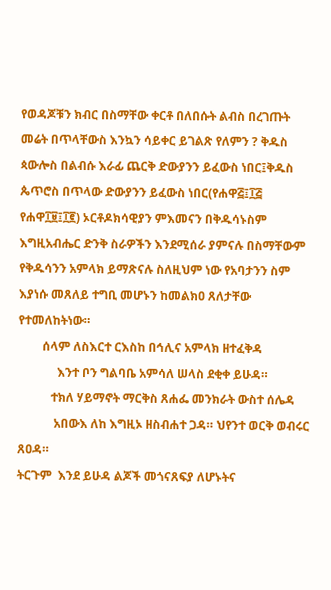የወዳጆቹን ክብር በስማቸው ቀርቶ በለበሱት ልብስ በረገጡት መሬት በጥላቸውስ እንኳን ሳይቀር ይገልጽ የለምን ? ቅዱስ ጳውሎስ በልብሱ እራፊ ጨርቅ ድውያንን ይፈውስ ነበር፤ቅዱስ ጴጥሮስ በጥላው ድውያንን ይፈውስ ነበር(የሐዋ፭፤፲፭ የሐዋ፲፱፤፲፪) ኦርቶዶክሳዊያን ምእመናን በቅዱሳኑስም እግዚአብሔር ድንቅ ስራዎችን እንደሚሰራ ያምናሉ በስማቸውም የቅዱሳንን አምላክ ይማጽናሉ ስለዚህም ነው የአባታንን ስም እያነሱ መጸለይ ተግቢ መሆኑን ከመልክዐ ጸለታቸው የተመለከትነው።
        ሰላም ለስእርተ ርእስከ በኅሊና አምላክ ዘተፈቅዳ
             እንተ ቦን ግልባቤ አምሳለ ሠላስ ደቂቀ ይሁዳ።
           ተክለ ሃይማኖት ማርቅስ ጸሐፌ መንክራት ውስተ ሰሌዳ
            አበውእ ለከ እግዚኦ ዘስብሐተ ጋዳ። ህየንተ ወርቅ ወብሩር ጸዐዳ።
ትርጉም  እንደ ይሁዳ ልጆች መጎናጸፍያ ለሆኑትና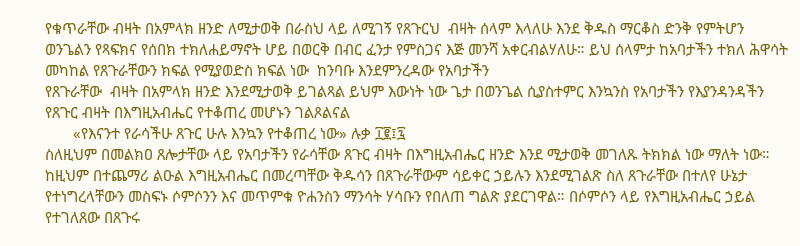የቁጥራቸው ብዛት በአምላክ ዘንድ ለሚታወቅ በራስህ ላይ ለሚገኝ የጸጉርህ  ብዛት ሰላም እላለሁ እንደ ቅዱስ ማርቆስ ድንቅ የምትሆን ወንጌልን የጻፍክና የሰበክ ተክለሐይማኖት ሆይ በወርቅ በብር ፈንታ የምስጋና እጅ መንሻ አቀርብልሃለሁ። ይህ ሰላምታ ከአባታችን ተክለ ሕዋሳት መካከል የጸጉራቸውን ክፍል የሚያወድስ ክፍል ነው  ከንባቡ እንደምንረዳው የአባታችን
የጸጉራቸው  ብዛት በአምላክ ዘንድ እንደሚታወቅ ይገልጻል ይህም እውነት ነው ጌታ በወንጌል ሲያስተምር እንኳንስ የአባታችን የእያንዳንዳችን የጸጉር ብዛት በእግዚአብሔር የተቆጠረ መሆኑን ገልጾልናል
       «የእናንተ የራሳችሁ ጸጉር ሁሉ እንኳን የተቆጠረ ነው» ሉቃ ፲፪፤፯
ስለዚህም በመልክዐ ጸሎታቸው ላይ የአባታችን የራሳቸው ጸጉር ብዛት በእግዚአብሔር ዘንድ እንደ ሚታወቅ መገለጹ ትክክል ነው ማለት ነው። ከዚህም በተጨማሪ ልዑል እግዚአብሔር በመረጣቸው ቅዱሳን በጸጉራቸውም ሳይቀር ኃይሉን እንደሚገልጽ ስለ ጸጉራቸው በተለየ ሁኔታ የተነግረላቸውን መስፍኑ ሶምሶንን እና መጥምቁ ዮሐንስን ማንሳት ሃሳቡን የበለጠ ግልጽ ያደርገዋል። በሶምሶን ላይ የእግዚአብሔር ኃይል የተገለጸው በጸጉሩ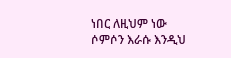ነበር ለዚህም ነው ሶምሶን እራሱ እንዲህ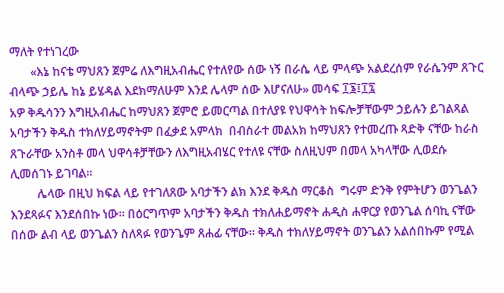ማለት የተነገረው
       «እኔ ከናቴ ማህጸን ጀምሬ ለእግዚአብሔር የተለየው ሰው ነኝ በራሴ ላይ ምላጭ አልደረሰም የራሴንም ጸጉር ብላጭ ኃይሌ ከኔ ይሄዳል እደክማለሁም እንደ ሌላም ሰው እሆናለሁ» መሳፍ ፲፮፤፲፯
አዎ ቅዱሳንን እግዚአብሔር ከማህጸን ጀምሮ ይመርጣል በተለያዩ የህዋሳት ከፍሎቻቸውም ኃይሉን ይገልጻል  አባታችን ቅዱስ ተክለሃይማኖትም በፈቃደ አምላክ  በብስራተ መልአክ ከማህጸን የተመረጡ ጻድቅ ናቸው ከራስ ጸጉራቸው አንስቶ መላ ህዋሳቶቻቸውን ለእግዚአብሄር የተለዩ ናቸው ስለዚህም በመላ አካላቸው ሊወደሱ ሊመሰገኑ ይገባል።
         ሌላው በዚህ ክፍል ላይ የተገለጸው አባታችን ልክ እንደ ቅዱስ ማርቆስ  ግሩም ድንቅ የምትሆን ወንጌልን እንደጻፉና እንደሰበኩ ነው። በዕርግጥም አባታችን ቅዱስ ተክለሐይማኖት ሐዲስ ሐዋርያ የወንጌል ሰባኪ ናቸው በሰው ልብ ላይ ወንጌልን ስለጻፉ የወንጌም ጸሐፊ ናቸው። ቅዱስ ተክለሃይማኖት ወንጌልን አልሰበኩም የሚል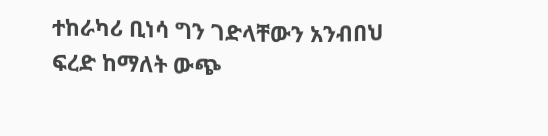ተከራካሪ ቢነሳ ግን ገድላቸውን አንብበህ ፍረድ ከማለት ውጭ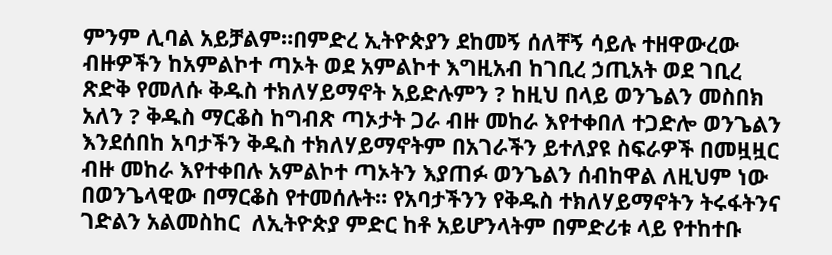ምንም ሊባል አይቻልም።በምድረ ኢትዮጵያን ደከመኝ ሰለቸኝ ሳይሉ ተዘዋውረው ብዙዎችን ከአምልኮተ ጣኦት ወደ አምልኮተ እግዚአብ ከገቢረ ኃጢአት ወደ ገቢረ ጽድቅ የመለሱ ቅዱስ ተክለሃይማኖት አይድሉምን ? ከዚህ በላይ ወንጌልን መስበክ  አለን ? ቅዱስ ማርቆስ ከግብጽ ጣኦታት ጋራ ብዙ መከራ እየተቀበለ ተጋድሎ ወንጌልን እንደሰበከ አባታችን ቅዱስ ተክለሃይማኖትም በአገራችን ይተለያዩ ስፍራዎች በመዟዟር ብዙ መከራ እየተቀበሉ አምልኮተ ጣኦትን እያጠፉ ወንጌልን ሰብከዋል ለዚህም ነው በወንጌላዊው በማርቆስ የተመሰሉት። የአባታችንን የቅዱስ ተክለሃይማኖትን ትሩፋትንና ገድልን አልመስከር  ለኢትዮጵያ ምድር ከቶ አይሆንላትም በምድሪቱ ላይ የተከተቡ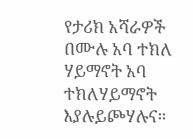የታሪክ አሻራዎች በሙሉ አባ ተክለ ሃይማኖት አባ ተክለሃይማኖት እያሉይጮሃሉና።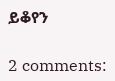ይቆየን

2 comments: